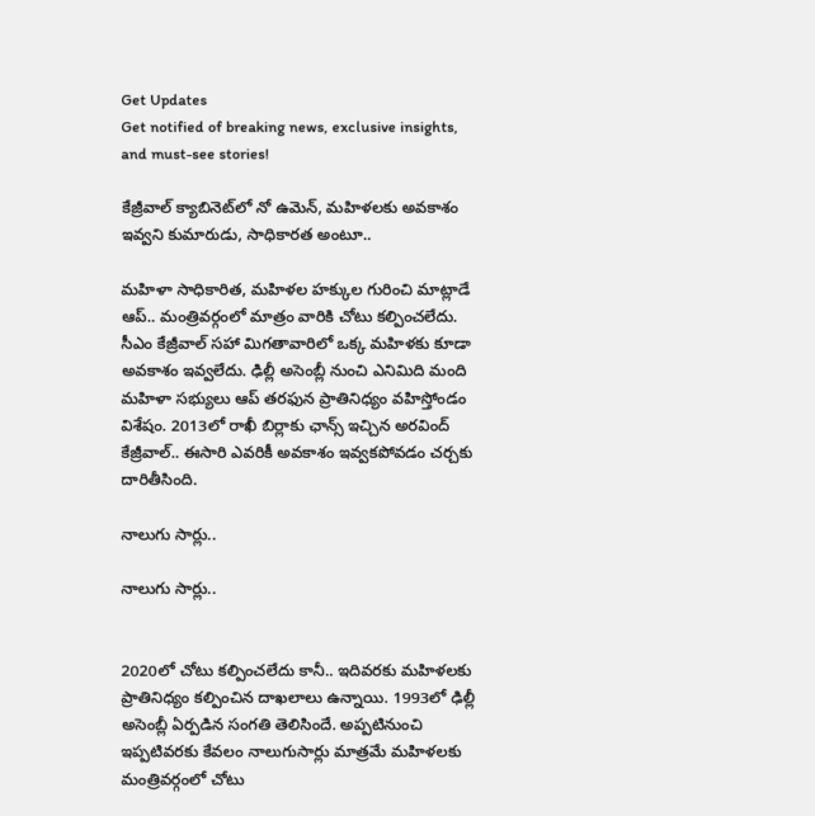Get Updates
Get notified of breaking news, exclusive insights, and must-see stories!

కేజ్రీవాల్ క్యాబినెట్‌లో నో ఉమెన్, మహిళలకు అవకాశం ఇవ్వని కుమారుడు, సాధికారత అంటూ..

మహిళా సాధికారిత, మహిళల హక్కుల గురించి మాట్లాడే ఆప్.. మంత్రివర్గంలో మాత్రం వారికి చోటు కల్పించలేదు. సీఎం కేజ్రీవాల్ సహా మిగతావారిలో ఒక్క మహిళకు కూడా అవకాశం ఇవ్వలేదు. ఢిల్లీ అసెంబ్లీ నుంచి ఎనిమిది మంది మహిళా సభ్యులు ఆప్ తరఫున ప్రాతినిధ్యం వహిస్తోండం విశేషం. 2013లో రాఖీ బిర్లాకు ఛాన్స్ ఇచ్చిన అరవింద్ కేజ్రీవాల్.. ఈసారి ఎవరికీ అవకాశం ఇవ్వకపోవడం చర్చకు దారితీసింది.

నాలుగు సార్లు..

నాలుగు సార్లు..


2020లో చోటు కల్పించలేదు కానీ.. ఇదివరకు మహిళలకు ప్రాతినిధ్యం కల్పించిన దాఖలాలు ఉన్నాయి. 1993లో ఢిల్లీ అసెంబ్లీ ఏర్పడిన సంగతి తెలిసిందే. అప్పటినుంచి ఇప్పటివరకు కేవలం నాలుగుసార్లు మాత్రమే మహిళలకు మంత్రివర్గంలో చోటు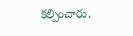కల్పించారు.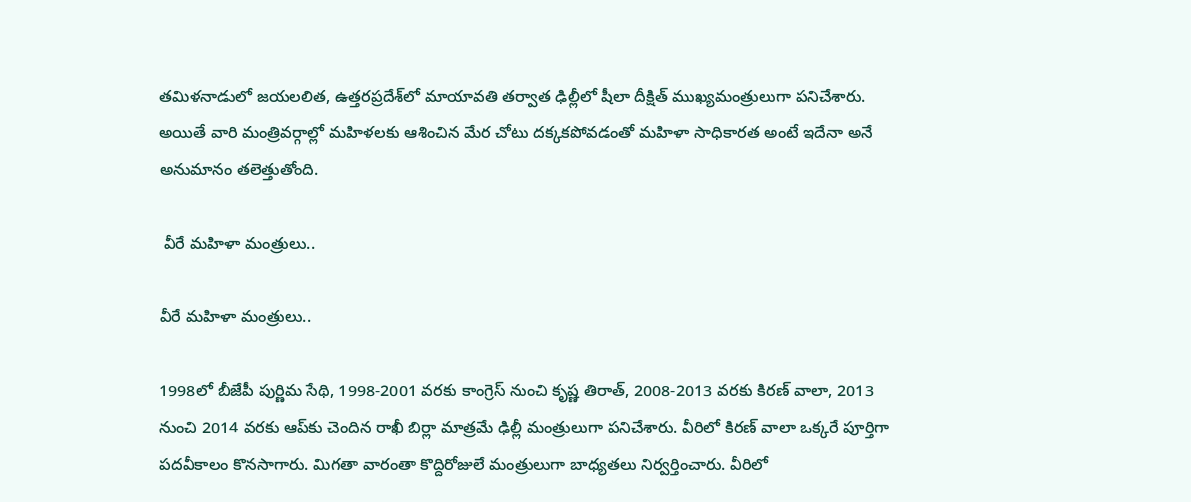తమిళనాడులో జయలలిత, ఉత్తరప్రదేశ్‌లో మాయావతి తర్వాత ఢిల్లీలో షీలా దీక్షిత్ ముఖ్యమంత్రులుగా పనిచేశారు. అయితే వారి మంత్రివర్గాల్లో మహిళలకు ఆశించిన మేర చోటు దక్కకపోవడంతో మహిళా సాధికారత అంటే ఇదేనా అనే అనుమానం తలెత్తుతోంది.

 వీరే మహిళా మంత్రులు..

వీరే మహిళా మంత్రులు..

1998లో బీజేపీ పుర్ణిమ సేథి, 1998-2001 వరకు కాంగ్రెస్ నుంచి కృష్ణ తిరాత్, 2008-2013 వరకు కిరణ్ వాలా, 2013 నుంచి 2014 వరకు ఆప్‌కు చెందిన రాఖీ బిర్లా మాత్రమే ఢిల్లీ మంత్రులుగా పనిచేశారు. వీరిలో కిరణ్ వాలా ఒక్కరే పూర్తిగా పదవీకాలం కొనసాగారు. మిగతా వారంతా కొద్దిరోజులే మంత్రులుగా బాధ్యతలు నిర్వర్తించారు. వీరిలో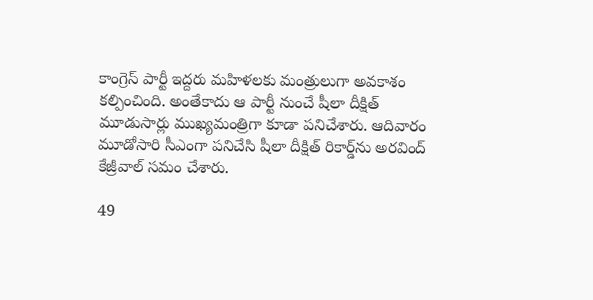కాంగ్రెస్ పార్టీ ఇద్దరు మహిళలకు మంత్రులుగా అవకాశం కల్పించింది. అంతేకాదు ఆ పార్టీ నుంచే షీలా దీక్షిత్ మూడుసార్లు ముఖ్యమంత్రిగా కూడా పనిచేశారు. ఆదివారం మూడోసారి సీఎంగా పనిచేసి షీలా దీక్షిత్ రికార్డ్‌ను అరవింద్ కేజ్రీవాల్ సమం చేశారు.

49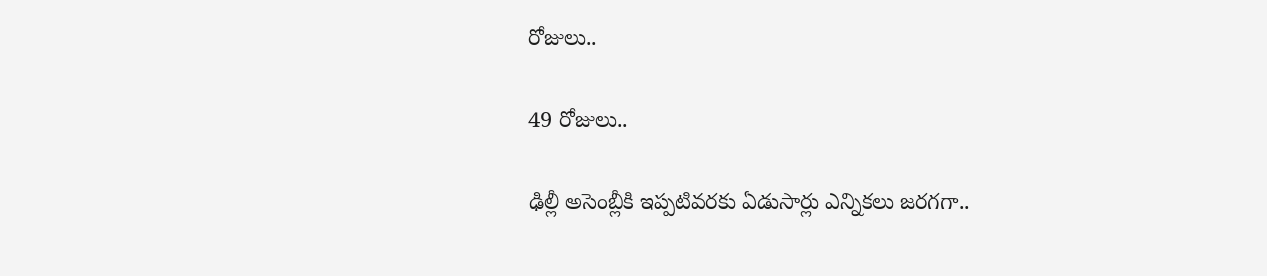రోజులు..

49 రోజులు..

ఢిల్లీ అసెంబ్లీకి ఇప్పటివరకు ఏడుసార్లు ఎన్నికలు జరగగా..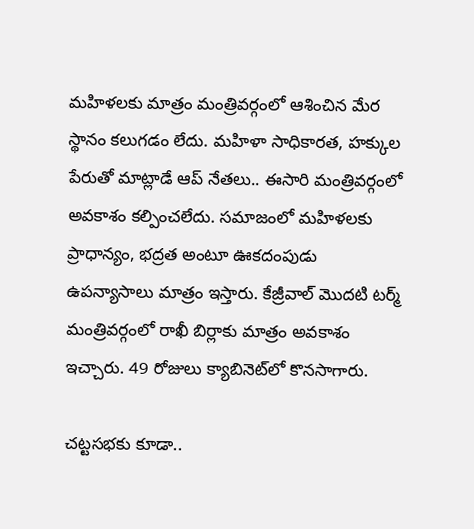మహిళలకు మాత్రం మంత్రివర్గంలో ఆశించిన మేర స్థానం కలుగడం లేదు. మహిళా సాధికారత, హక్కుల పేరుతో మాట్లాడే ఆప్ నేతలు.. ఈసారి మంత్రివర్గంలో అవకాశం కల్పించలేదు. సమాజంలో మహిళలకు ప్రాధాన్యం, భద్రత అంటూ ఊకదంపుడు ఉపన్యాసాలు మాత్రం ఇస్తారు. కేజ్రీవాల్ మొదటి టర్మ్ మంత్రివర్గంలో రాఖీ బిర్లాకు మాత్రం అవకాశం ఇచ్చారు. 49 రోజులు క్యాబినెట్‌లో కొనసాగారు.

చట్టసభకు కూడా..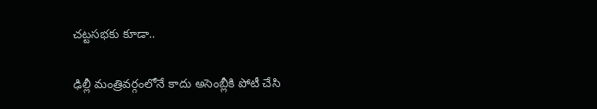చట్టసభకు కూడా..

ఢిల్లీ మంత్రివర్గంలోనే కాదు అసెంబ్లీకి పోటీ చేసి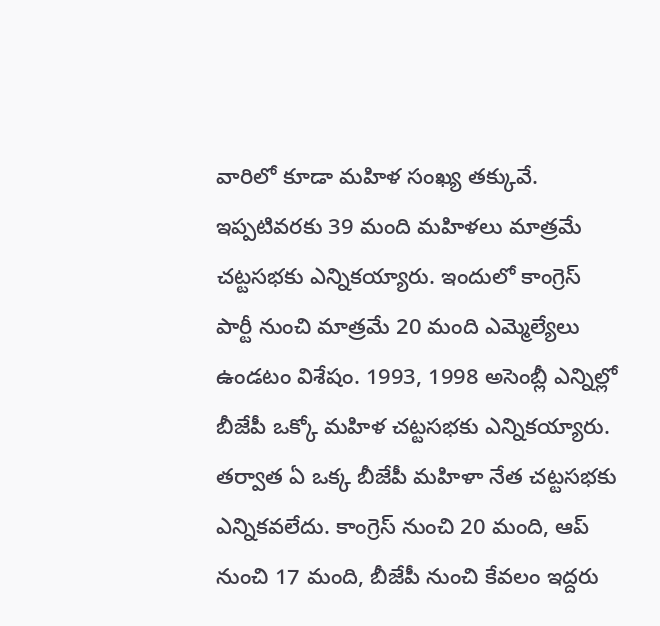వారిలో కూడా మహిళ సంఖ్య తక్కువే. ఇప్పటివరకు 39 మంది మహిళలు మాత్రమే చట్టసభకు ఎన్నికయ్యారు. ఇందులో కాంగ్రెస్ పార్టీ నుంచి మాత్రమే 20 మంది ఎమ్మెల్యేలు ఉండటం విశేషం. 1993, 1998 అసెంబ్లీ ఎన్నిల్లో బీజేపీ ఒక్కో మహిళ చట్టసభకు ఎన్నికయ్యారు. తర్వాత ఏ ఒక్క బీజేపీ మహిళా నేత చట్టసభకు ఎన్నికవలేదు. కాంగ్రెస్ నుంచి 20 మంది, ఆప్ నుంచి 17 మంది, బీజేపీ నుంచి కేవలం ఇద్దరు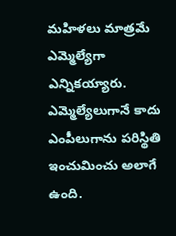మహిళలు మాత్రమే ఎమ్మెల్యేగా ఎన్నికయ్యారు. ఎమ్మెల్యేలుగానే కాదు ఎంపీలుగాను పరిస్థితి ఇంచుమించు అలాగే ఉంది.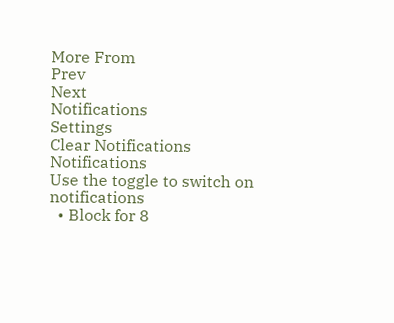More From
Prev
Next
Notifications
Settings
Clear Notifications
Notifications
Use the toggle to switch on notifications
  • Block for 8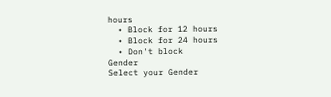hours
  • Block for 12 hours
  • Block for 24 hours
  • Don't block
Gender
Select your Gender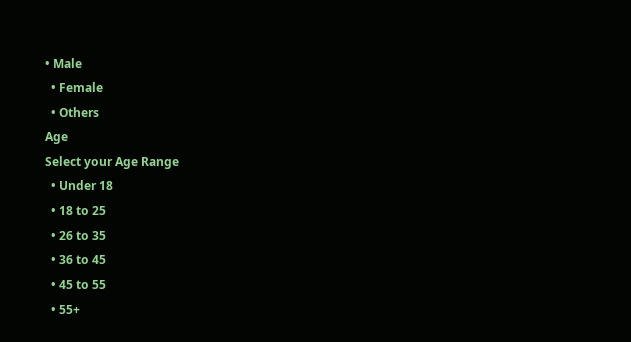• Male
  • Female
  • Others
Age
Select your Age Range
  • Under 18
  • 18 to 25
  • 26 to 35
  • 36 to 45
  • 45 to 55
  • 55+